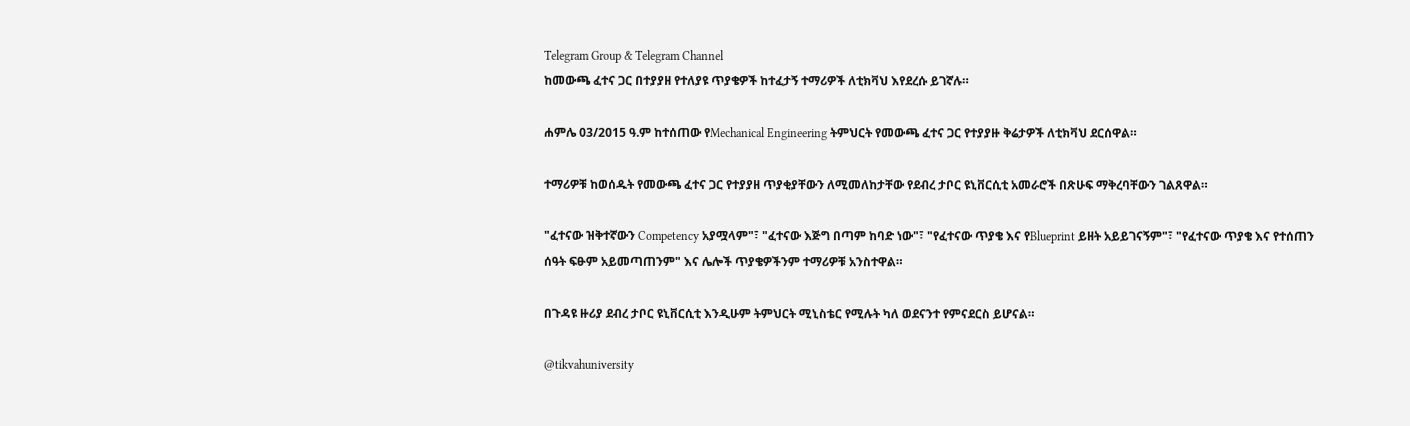Telegram Group & Telegram Channel
ከመውጫ ፈተና ጋር በተያያዘ የተለያዩ ጥያቄዎች ከተፈታኝ ተማሪዎች ለቲክቫህ እየደረሱ ይገኛሉ።

ሐምሌ 03/2015 ዓ.ም ከተሰጠው የMechanical Engineering ትምህርት የመውጫ ፈተና ጋር የተያያዙ ቅሬታዎች ለቲክቫህ ደርሰዋል።

ተማሪዎቹ ከወሰዱት የመውጫ ፈተና ጋር የተያያዘ ጥያቂያቸውን ለሚመለከታቸው የደብረ ታቦር ዩኒቨርሲቲ አመራሮች በጽሁፍ ማቅረባቸውን ገልጸዋል።

"ፈተናው ዝቅተኛውን Competency አያሟላም"፣ "ፈተናው እጅግ በጣም ከባድ ነው"፣ "የፈተናው ጥያቄ እና የBlueprint ይዘት አይይገናኝም"፣ "የፈተናው ጥያቄ እና የተሰጠን ሰዓት ፍፁም አይመጣጠንም" እና ሌሎች ጥያቄዎችንም ተማሪዎቹ አንስተዋል።

በጉዳዩ ዙሪያ ደብረ ታቦር ዩኒቨርሲቲ እንዲሁም ትምህርት ሚኒስቴር የሚሉት ካለ ወደናንተ የምናደርስ ይሆናል።

@tikvahuniversity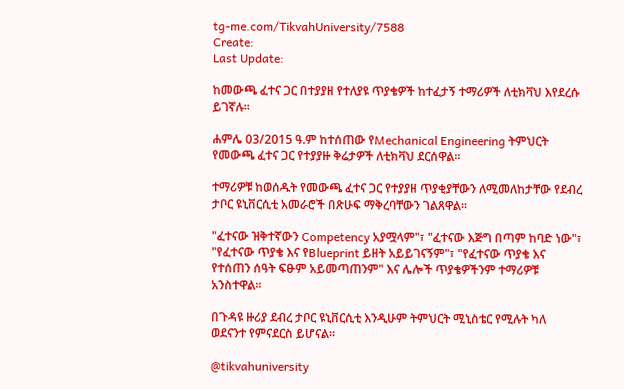tg-me.com/TikvahUniversity/7588
Create:
Last Update:

ከመውጫ ፈተና ጋር በተያያዘ የተለያዩ ጥያቄዎች ከተፈታኝ ተማሪዎች ለቲክቫህ እየደረሱ ይገኛሉ።

ሐምሌ 03/2015 ዓ.ም ከተሰጠው የMechanical Engineering ትምህርት የመውጫ ፈተና ጋር የተያያዙ ቅሬታዎች ለቲክቫህ ደርሰዋል።

ተማሪዎቹ ከወሰዱት የመውጫ ፈተና ጋር የተያያዘ ጥያቂያቸውን ለሚመለከታቸው የደብረ ታቦር ዩኒቨርሲቲ አመራሮች በጽሁፍ ማቅረባቸውን ገልጸዋል።

"ፈተናው ዝቅተኛውን Competency አያሟላም"፣ "ፈተናው እጅግ በጣም ከባድ ነው"፣ "የፈተናው ጥያቄ እና የBlueprint ይዘት አይይገናኝም"፣ "የፈተናው ጥያቄ እና የተሰጠን ሰዓት ፍፁም አይመጣጠንም" እና ሌሎች ጥያቄዎችንም ተማሪዎቹ አንስተዋል።

በጉዳዩ ዙሪያ ደብረ ታቦር ዩኒቨርሲቲ እንዲሁም ትምህርት ሚኒስቴር የሚሉት ካለ ወደናንተ የምናደርስ ይሆናል።

@tikvahuniversity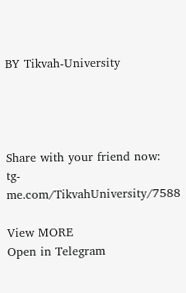BY Tikvah-University




Share with your friend now:
tg-me.com/TikvahUniversity/7588

View MORE
Open in Telegram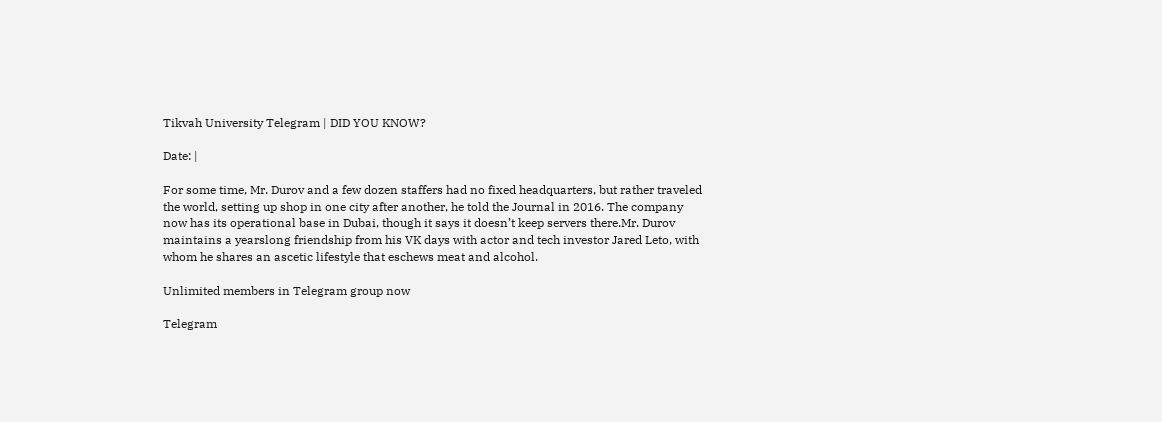Tikvah University Telegram | DID YOU KNOW?

Date: |

For some time, Mr. Durov and a few dozen staffers had no fixed headquarters, but rather traveled the world, setting up shop in one city after another, he told the Journal in 2016. The company now has its operational base in Dubai, though it says it doesn’t keep servers there.Mr. Durov maintains a yearslong friendship from his VK days with actor and tech investor Jared Leto, with whom he shares an ascetic lifestyle that eschews meat and alcohol.

Unlimited members in Telegram group now

Telegram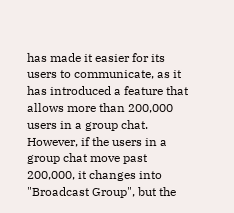has made it easier for its users to communicate, as it has introduced a feature that allows more than 200,000 users in a group chat. However, if the users in a group chat move past 200,000, it changes into "Broadcast Group", but the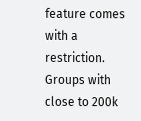feature comes with a restriction. Groups with close to 200k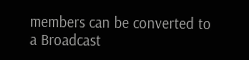members can be converted to a Broadcast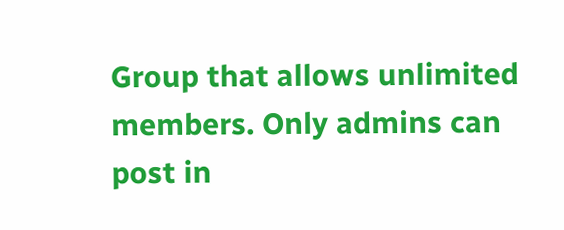Group that allows unlimited members. Only admins can post in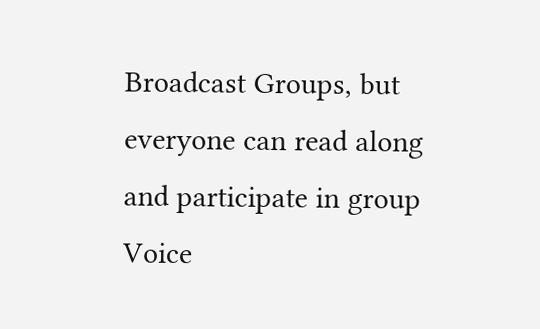Broadcast Groups, but everyone can read along and participate in group Voice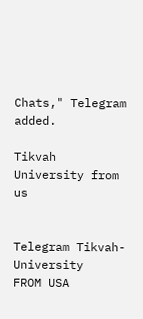Chats," Telegram added.

Tikvah University from us


Telegram Tikvah-University
FROM USA